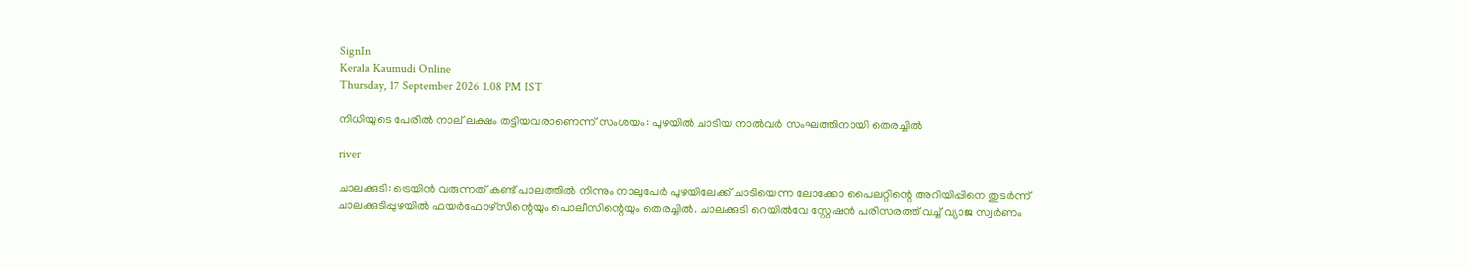SignIn
Kerala Kaumudi Online
Thursday, 17 September 2026 1.08 PM IST

നിധിയുടെ പേരിൽ നാല് ലക്ഷം തട്ടിയവരാണെന്ന് സംശയം: പുഴയിൽ ചാടിയ നാൽവർ സംഘത്തിനായി തെരച്ചിൽ

river

ചാലക്കുടി: ട്രെയിൻ വരുന്നത് കണ്ട് പാലത്തിൽ നിന്നും നാലുപേർ പുഴയിലേക്ക് ചാടിയെന്ന ലോക്കോ പൈലറ്റിന്റെ അറിയിപ്പിനെ തുടർന്ന് ചാലക്കുടിപ്പുഴയിൽ ഫയർഫോഴ്‌സിന്റെയും പൊലീസിന്റെയും തെരച്ചിൽ. ചാലക്കുടി റെയിൽവേ സ്റ്റേഷൻ പരിസരത്ത് വച്ച് വ്യാജ സ്വർണം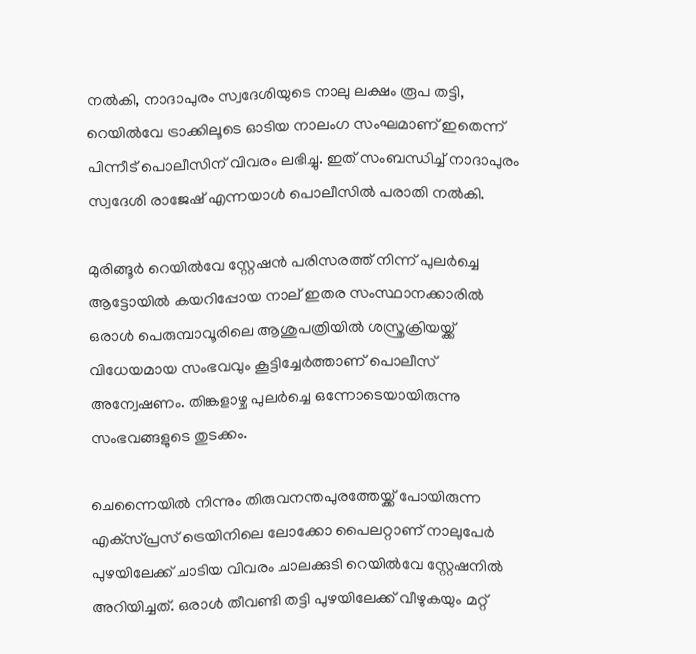നൽകി, നാദാപുരം സ്വദേശിയുടെ നാലു ലക്ഷം രൂപ തട്ടി, റെയിൽവേ ട്രാക്കിലൂടെ ഓടിയ നാലംഗ സംഘമാണ് ഇതെന്ന് പിന്നീട് പൊലീസിന് വിവരം ലഭിച്ചു. ഇത് സംബന്ധിച്ച് നാദാപുരം സ്വദേശി രാജേഷ് എന്നയാൾ പൊലീസിൽ പരാതി നൽകി.

മുരിങ്ങൂർ റെയിൽവേ സ്റ്റേഷൻ പരിസരത്ത് നിന്ന് പുലർച്ചെ ആട്ടോയിൽ കയറിപ്പോയ നാല് ഇതര സംസ്ഥാനക്കാരിൽ ഒരാൾ പെരുമ്പാവൂരിലെ ആശുപത്രിയിൽ ശസ്ത്രക്രിയയ്ക്ക് വിധേയമായ സംഭവവും കൂട്ടിച്ചേർത്താണ് പൊലീസ് അന്വേഷണം. തിങ്കളാഴ്ച പുലർച്ചെ ഒന്നോടെയായിരുന്നു സംഭവങ്ങളുടെ തുടക്കം.

ചെന്നൈയിൽ നിന്നും തിരുവനന്തപുരത്തേയ്ക്ക് പോയിരുന്ന എക്‌സ്പ്രസ് ട്രെയിനിലെ ലോക്കോ പൈലറ്റാണ് നാലുപേർ പുഴയിലേക്ക് ചാടിയ വിവരം ചാലക്കുടി റെയിൽവേ സ്റ്റേഷനിൽ അറിയിച്ചത്. ഒരാൾ തീവണ്ടി തട്ടി പുഴയിലേക്ക് വീഴുകയും മറ്റ്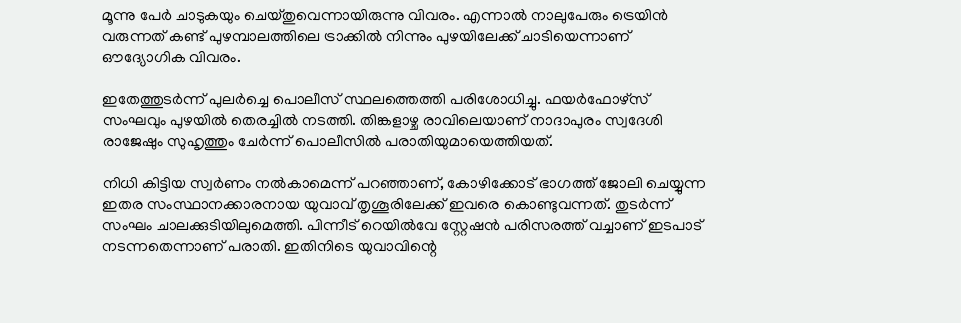മൂന്നു പേർ ചാടുകയും ചെയ്തുവെന്നായിരുന്നു വിവരം. എന്നാൽ നാലുപേരും ട്രെയിൻ വരുന്നത് കണ്ട് പുഴമ്പാലത്തിലെ ട്രാക്കിൽ നിന്നും പുഴയിലേക്ക് ചാടിയെന്നാണ് ഔദ്യോഗിക വിവരം.

ഇതേത്തുടർന്ന് പുലർച്ചെ പൊലീസ് സ്ഥലത്തെത്തി പരിശോധിച്ചു. ഫയർഫോഴ്‌സ് സംഘവും പുഴയിൽ തെരച്ചിൽ നടത്തി. തിങ്കളാഴ്ച രാവിലെയാണ് നാദാപുരം സ്വദേശി രാജേഷും സുഹൃത്തും ചേർന്ന് പൊലീസിൽ പരാതിയുമായെത്തിയത്.

നിധി കിട്ടിയ സ്വർണം നൽകാമെന്ന് പറഞ്ഞാണ്, കോഴിക്കോട് ഭാഗത്ത് ജോലി ചെയ്യുന്ന ഇതര സംസ്ഥാനക്കാരനായ യുവാവ് തൃശൂരിലേക്ക് ഇവരെ കൊണ്ടുവന്നത്. തുടർന്ന് സംഘം ചാലക്കുടിയിലുമെത്തി. പിന്നീട് റെയിൽവേ സ്റ്റേഷൻ പരിസരത്ത് വച്ചാണ് ഇടപാട് നടന്നതെന്നാണ് പരാതി. ഇതിനിടെ യുവാവിന്റെ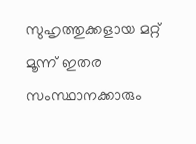സുഹൃത്തുക്കളായ മറ്റ് മൂന്ന് ഇതര സംസ്ഥാനക്കാരും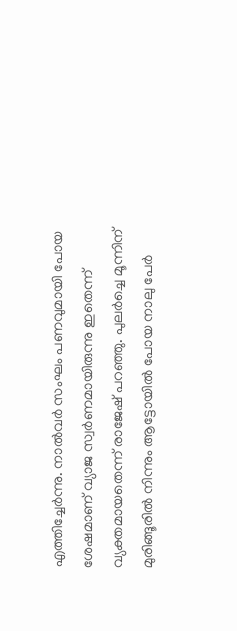എത്തിച്ചേർന്നു. നാൽവർ സംഘം പണവുമായി പോയ ശേഷമാണ് വ്യാജ സ്വർണമായിരുന്നു ഇതെന്ന് വ്യക്തമായതെന്ന് രാജേഷ് പറഞ്ഞു. പുലർച്ചെ മൂന്നിന് മുരിങ്ങൂരിൽ നിന്നും ആട്ടോയിൽ പോയ നാലു പേർ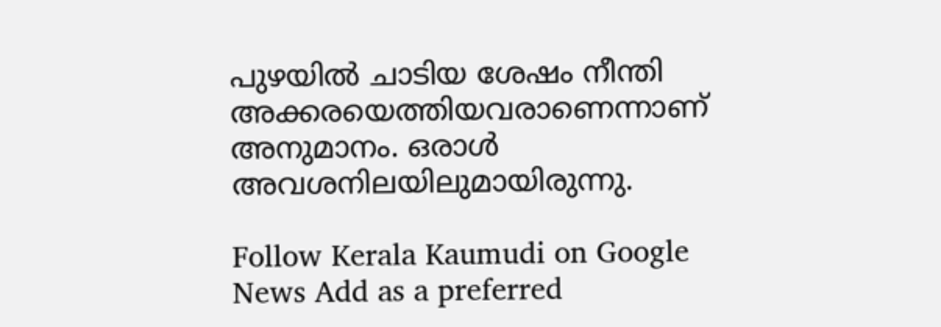പുഴയിൽ ചാടിയ ശേഷം നീന്തി അക്കരയെത്തിയവരാണെന്നാണ് അനുമാനം. ഒരാൾ അവശനിലയിലുമായിരുന്നു.

Follow Kerala Kaumudi on Google News Add as a preferred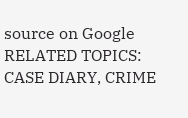source on Google
RELATED TOPICS: CASE DIARY, CRIME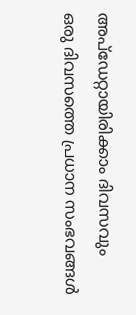അപ്ഡേറ്റായിരിക്കാം ദിവസവും
ഒരു ദിവസത്തെ പ്രധാന സംഭവങ്ങൾ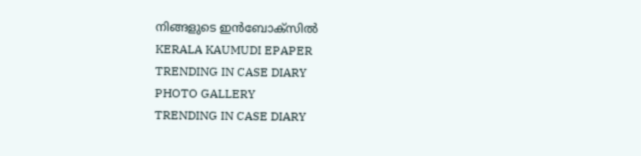നിങ്ങളുടെ ഇൻബോക്സിൽ
KERALA KAUMUDI EPAPER
TRENDING IN CASE DIARY
PHOTO GALLERY
TRENDING IN CASE DIARY